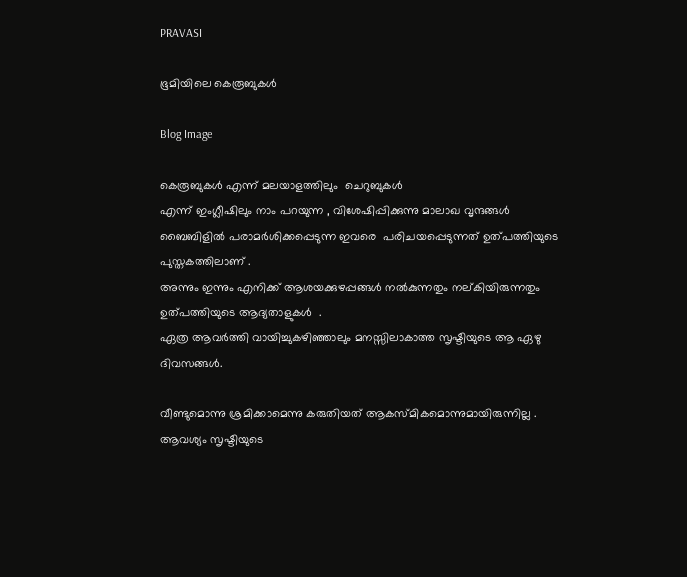PRAVASI

ഭൂമിയിലെ കെരൂബുകൾ

Blog Image

കെരൂബുകൾ എന്ന് മലയാളത്തിലും  ചെറുബുകൾ
എന്ന് ഇംഗ്ലീഷിലും നാം പറയുന്ന , വിശേഷിപ്പിക്കുന്നു മാലാഖ വൃന്ദങ്ങൾ ബൈബിളിൽ പരാമർശിക്കപ്പെടുന്ന ഇവരെ  പരിചയപ്പെടുന്നത് ഉത്പത്തിയുടെ പുസ്തകത്തിലാണ് .
അന്നും ഇന്നും എനിക്ക് ആശയക്കുഴപ്പങ്ങൾ നൽകുന്നതും നല്കിയിരുന്നതും  ഉത്പത്തിയുടെ ആദ്യതാളുകൾ  .
ഏത്ര ആവർത്തി വായിച്ചുകഴിഞ്ഞാലും മനസ്സിലാകാത്ത സൃഷ്ടിയുടെ ആ ഏഴു ദിവസങ്ങൾ.

വീണ്ടുമൊന്നു ശ്രമിക്കാമെന്നു കരുതിയത് ആകസ്മികമൊന്നുമായിരുന്നില്ല .
ആവശ്യം സൃഷ്ടിയുടെ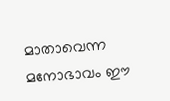മാതാവെന്ന മനോഭാവം ഈ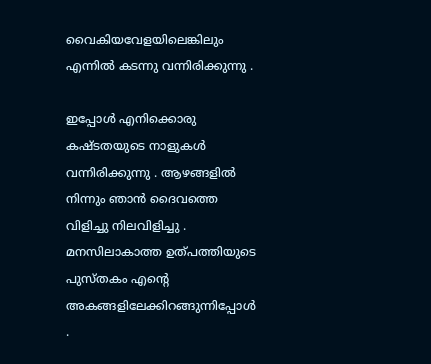വൈകിയവേളയിലെങ്കിലും എന്നിൽ കടന്നു വന്നിരിക്കുന്നു .

ഇപ്പോൾ എനിക്കൊരു കഷ്ടതയുടെ നാളുകൾ വന്നിരിക്കുന്നു . ആഴങ്ങളിൽ നിന്നും ഞാൻ ദൈവത്തെ വിളിച്ചു നിലവിളിച്ചു . മനസിലാകാത്ത ഉത്പത്തിയുടെ പുസ്തകം എന്റെ അകങ്ങളിലേക്കിറങ്ങുന്നിപ്പോൾ .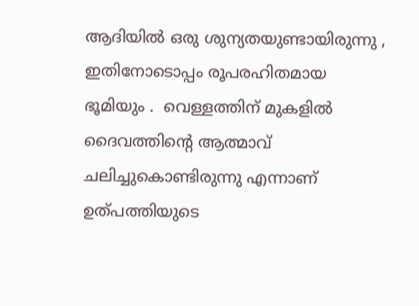ആദിയിൽ ഒരു ശുന്യതയുണ്ടായിരുന്നു , ഇതിനോടൊപ്പം രൂപരഹിതമായ ഭൂമിയും .  വെള്ളത്തിന് മുകളിൽ ദൈവത്തിന്റെ ആത്മാവ് ചലിച്ചുകൊണ്ടിരുന്നു എന്നാണ് ഉത്പത്തിയുടെ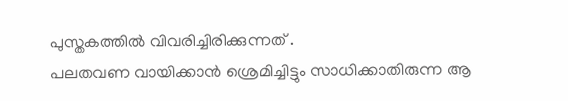പുസ്തകത്തിൽ വിവരിച്ചിരിക്കുന്നത് .
പലതവണ വായിക്കാൻ ശ്രെമിച്ചിട്ടും സാധിക്കാതിരുന്ന ആ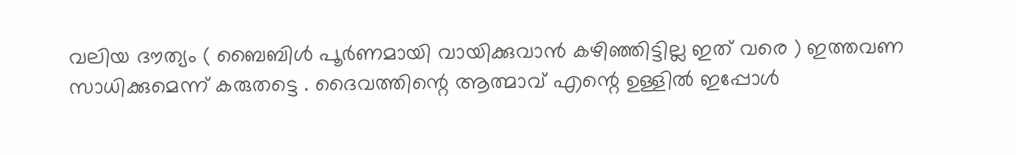വലിയ ദൗത്യം ( ബൈബിൾ പൂർണമായി വായിക്കുവാൻ കഴിഞ്ഞിട്ടില്ല ഇത് വരെ ) ഇത്തവണ സാധിക്കുമെന്ന് കരുതട്ടെ . ദൈവത്തിന്റെ ആത്മാവ് എന്റെ ഉള്ളിൽ ഇപ്പോൾ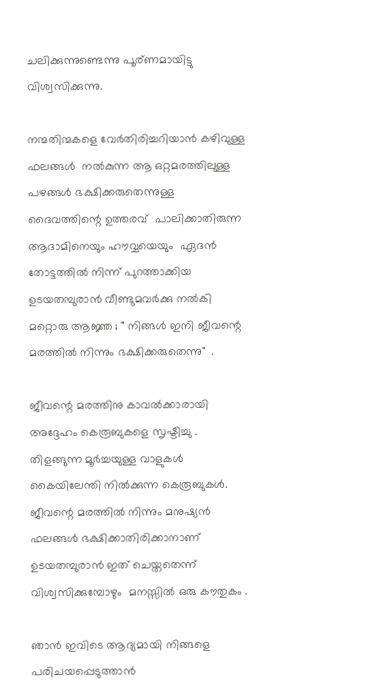ചലിക്കുന്നുണ്ടെന്നു പൂര്ണമായിട്ടു വിശ്വസിക്കുന്നു.

നന്മതിന്മകളെ വേർതിരിച്ചറിയാൻ കഴിവുള്ള  ഫലങ്ങൾ  നൽകുന്ന ആ ഒറ്റമരത്തിലുള്ള പഴങ്ങൾ ഭക്ഷിക്കരുതെന്നുള്ള ദൈവത്തിന്റെ ഉത്തരവ്  പാലിക്കാതിരുന്ന   ആദാമിനെയും ഹൗവ്വയെയും  ഏദൻ തോട്ടത്തിൽ നിന്ന് പുറത്താക്കിയ ഉടയതമ്പുരാൻ വീണ്ടുമവർക്കു നൽകി മറ്റൊരു ആജ്ഞ ; " നിങ്ങൾ ഇനി ജീവന്റെ മരത്തിൽ നിന്നും ഭക്ഷിക്കരുതെന്നു"  .

ജീവന്റെ മരത്തിനു കാവൽക്കാരായി അദ്ദേഹം കെരൂബുകളെ സൃഷ്ടിച്ചു .
തിളങ്ങുന്ന മൂർച്ചയുള്ള വാളുകൾ കൈയിലേന്തി നിൽക്കുന്ന കെരൂബുകൾ.  ജീവന്റെ മരത്തിൽ നിന്നും മനുഷ്യൻ ഫലങ്ങൾ ഭക്ഷിക്കാതിരിക്കാനാണ് ഉടയതമ്പുരാൻ ഇത് ചെയ്തതെന്ന്  വിശ്വസിക്കുമ്പോഴും  മനസ്സിൽ ഒരു കൗതുകം .

ഞാൻ ഇവിടെ ആദ്യമായി നിങ്ങളെ പരിചയപ്പെടുത്താൻ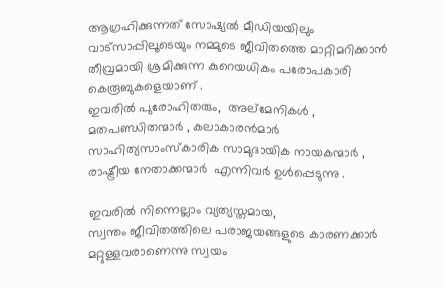ആഗ്രഹിക്കുന്നത് സോഷ്യൽ മീഡിയയിലും വാട്സാപ്പിലൂടെയും നമ്മുടെ ജീവിതത്തെ മാറ്റിമറിക്കാൻ തീവ്രമായി ശ്രമിക്കുന്ന കുറെയധികം പരോപകാരി കെരൂബുകളെയാണ് .
ഇവരിൽ പുരോഹിതരും,  അല്മേനികൾ , മതപണ്ഡിതന്മാർ , കലാകാരൻമാർ സാഹിത്യസാംസ്കാരിക സാമുദായിക നായകന്മാർ , രാഷ്ട്രീയ നേതാക്കന്മാർ  എന്നിവർ ഉൾപ്പെടുന്നു .

ഇവരിൽ നിന്നെല്ലാം വ്യത്യസ്തമായ,
സ്വന്തം ജീവിതത്തിലെ പരാജയങ്ങളുടെ കാരണക്കാർ മറ്റുള്ളവരാണെന്നു സ്വയം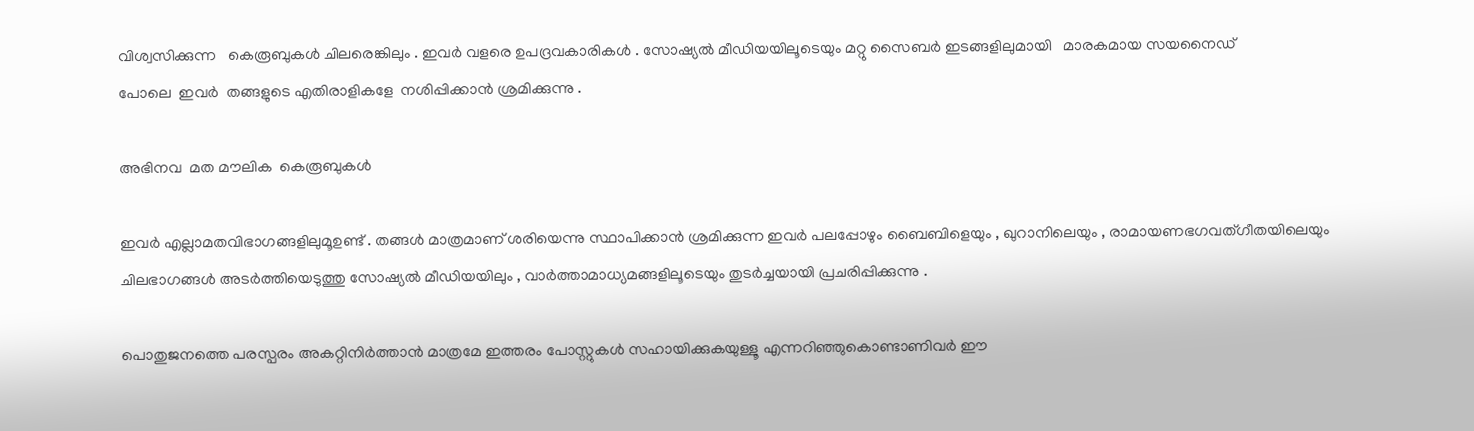വിശ്വസിക്കുന്ന   കെരൂബുകൾ ചിലരെങ്കിലും . ഇവർ വളരെ ഉപദ്രവകാരികൾ . സോഷ്യൽ മീഡിയയിലൂടെയും മറ്റു സൈബർ ഇടങ്ങളിലുമായി   മാരകമായ സയനൈഡ്
പോലെ  ഇവർ  തങ്ങളുടെ എതിരാളികളേ  നശിപ്പിക്കാൻ ശ്രമിക്കുന്നു .

അഭിനവ  മത മൗലിക  കെരൂബുകൾ

ഇവർ എല്ലാമതവിഭാഗങ്ങളിലുമൂഉണ്ട് . തങ്ങൾ മാത്രമാണ് ശരിയെന്നു സ്ഥാപിക്കാൻ ശ്രമിക്കുന്ന ഇവർ പലപ്പോഴും ബൈബിളെയും , ഖുറാനിലെയും , രാമായണഭഗവത്ഗീതയിലെയും ചിലഭാഗങ്ങൾ അടർത്തിയെടുത്തു സോഷ്യൽ മീഡിയയിലും , വാർത്താമാധ്യമങ്ങളിലൂടെയും തുടർച്ചയായി പ്രചരിപ്പിക്കുന്നു .

പൊതുജനത്തെ പരസ്പരം അകറ്റിനിർത്താൻ മാത്രമേ ഇത്തരം പോസ്റ്റുകൾ സഹായിക്കുകയുള്ളൂ എന്നറിഞ്ഞുകൊണ്ടാണിവർ ഈ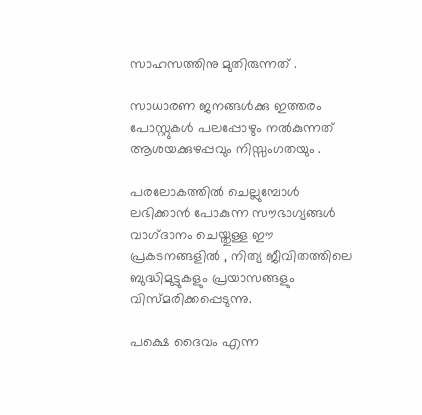സാഹസത്തിനു മുതിരുന്നത് .

സാധാരണ ജനങ്ങൾക്കു ഇത്തരം പോസ്റ്റുകൾ പലപ്പോഴും നൽകുന്നത് ആശയക്കുഴപ്പവും നിസ്സംഗതയും .

പരലോകത്തിൽ ചെല്ലുമ്പോൾ ലഭിക്കാൻ പോകുന്ന സൗഭാഗ്യങ്ങൾ വാഗ്‌ദാനം ചെയ്തുള്ള ഈ പ്രകടനങ്ങളിൽ , നിത്യ ജീവിതത്തിലെ ബുദ്ധിമുട്ടുകളും പ്രയാസങ്ങളും വിസ്മരിക്കപ്പെടുന്നു.

പക്ഷെ ദൈവം എന്ന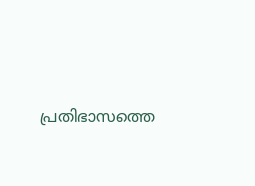പ്രതിഭാസത്തെ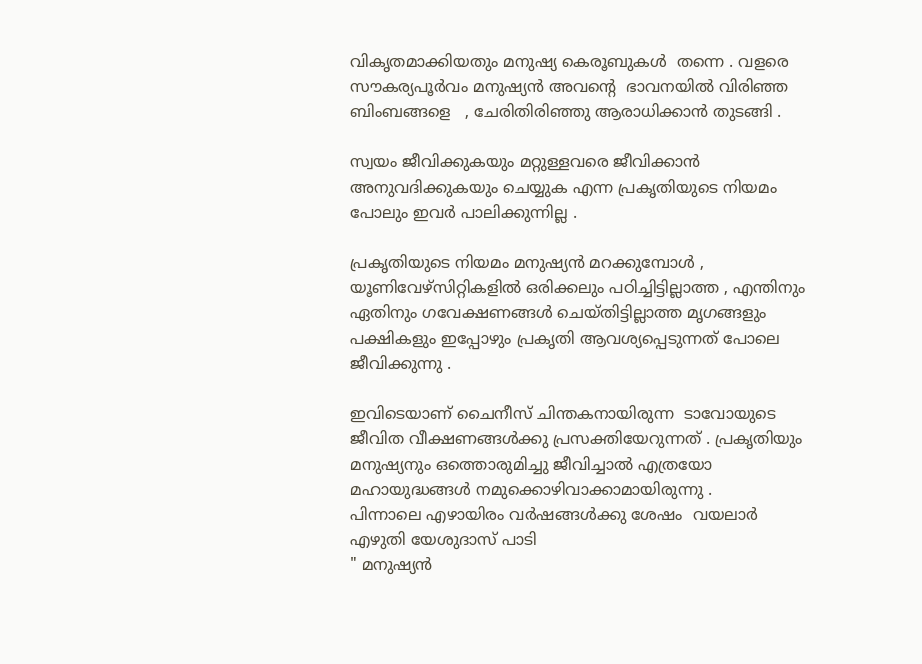വികൃതമാക്കിയതും മനുഷ്യ കെരൂബുകൾ  തന്നെ . വളരെ സൗകര്യപൂർവം മനുഷ്യൻ അവന്റെ  ഭാവനയിൽ വിരിഞ്ഞ ബിംബങ്ങളെ   , ചേരിതിരിഞ്ഞു ആരാധിക്കാൻ തുടങ്ങി .

സ്വയം ജീവിക്കുകയും മറ്റുള്ളവരെ ജീവിക്കാൻ അനുവദിക്കുകയും ചെയ്യുക എന്ന പ്രകൃതിയുടെ നിയമം പോലും ഇവർ പാലിക്കുന്നില്ല .

പ്രകൃതിയുടെ നിയമം മനുഷ്യൻ മറക്കുമ്പോൾ , യൂണിവേഴ്സിറ്റികളിൽ ഒരിക്കലും പഠിച്ചിട്ടില്ലാത്ത , എന്തിനും ഏതിനും ഗവേക്ഷണങ്ങൾ ചെയ്തിട്ടില്ലാത്ത മൃഗങ്ങളും പക്ഷികളും ഇപ്പോഴും പ്രകൃതി ആവശ്യപ്പെടുന്നത് പോലെ ജീവിക്കുന്നു .

ഇവിടെയാണ് ചൈനീസ് ചിന്തകനായിരുന്ന  ടാവോയുടെ  ജീവിത വീക്ഷണങ്ങൾക്കു പ്രസക്തിയേറുന്നത് . പ്രകൃതിയും മനുഷ്യനും ഒത്തൊരുമിച്ചു ജീവിച്ചാൽ എത്രയോ മഹായുദ്ധങ്ങൾ നമുക്കൊഴിവാക്കാമായിരുന്നു .
പിന്നാലെ എഴായിരം വർഷങ്ങൾക്കു ശേഷം  വയലാർ  എഴുതി യേശുദാസ് പാടി
" മനുഷ്യൻ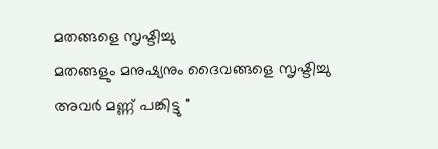മതങ്ങളെ സൃഷ്ടിച്ചു
മതങ്ങളും മനുഷ്യനും ദൈവങ്ങളെ സൃഷ്ടിച്ചു
അവർ മണ്ണ് പങ്കിട്ടു "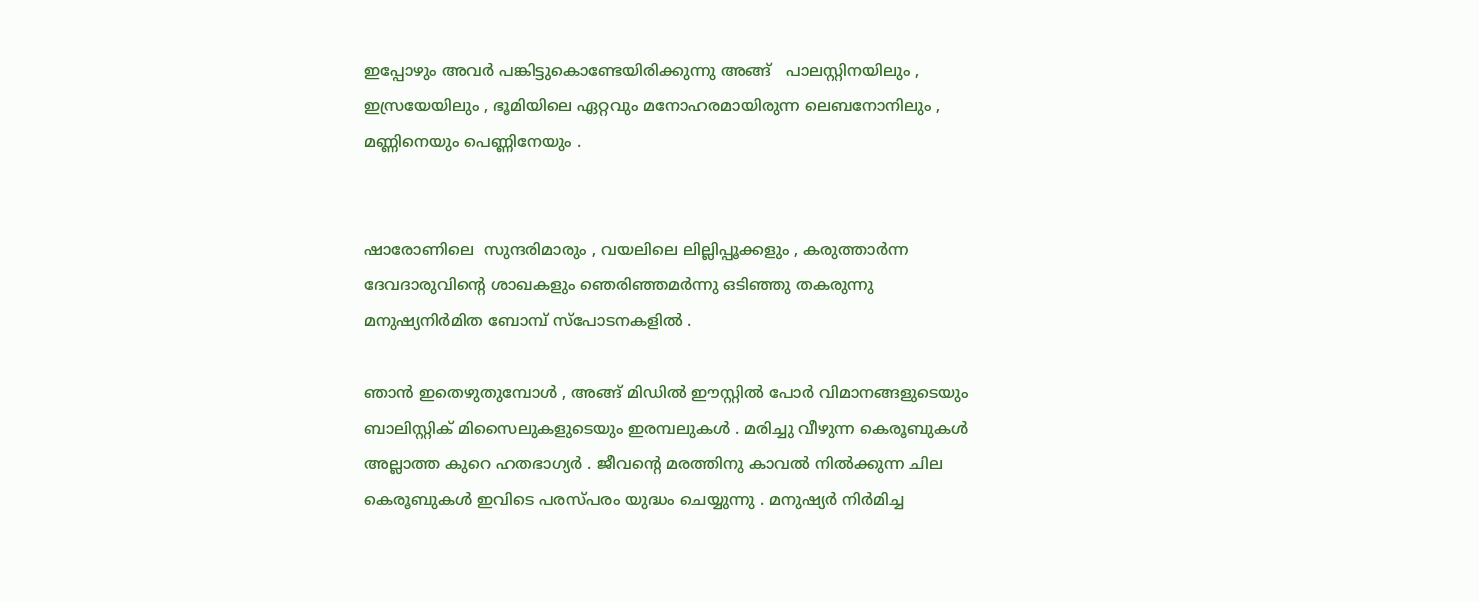ഇപ്പോഴും അവർ പങ്കിട്ടുകൊണ്ടേയിരിക്കുന്നു അങ്ങ്   പാലസ്റ്റിനയിലും , ഇസ്രയേയിലും , ഭൂമിയിലെ ഏറ്റവും മനോഹരമായിരുന്ന ലെബനോനിലും , മണ്ണിനെയും പെണ്ണിനേയും .


ഷാരോണിലെ  സുന്ദരിമാരും , വയലിലെ ലില്ലിപ്പൂക്കളും , കരുത്താർന്ന ദേവദാരുവിന്റെ ശാഖകളും ഞെരിഞ്ഞമർന്നു ഒടിഞ്ഞു തകരുന്നു മനുഷ്യനിർമിത ബോമ്പ് സ്പോടനകളിൽ .

ഞാൻ ഇതെഴുതുമ്പോൾ , അങ്ങ് മിഡിൽ ഈസ്റ്റിൽ പോർ വിമാനങ്ങളുടെയും ബാലിസ്റ്റിക് മിസൈലുകളുടെയും ഇരമ്പലുകൾ . മരിച്ചു വീഴുന്ന കെരൂബുകൾ അല്ലാത്ത കുറെ ഹതഭാഗ്യർ . ജീവന്റെ മരത്തിനു കാവൽ നിൽക്കുന്ന ചില കെരൂബുകൾ ഇവിടെ പരസ്പരം യുദ്ധം ചെയ്യുന്നു . മനുഷ്യർ നിർമിച്ച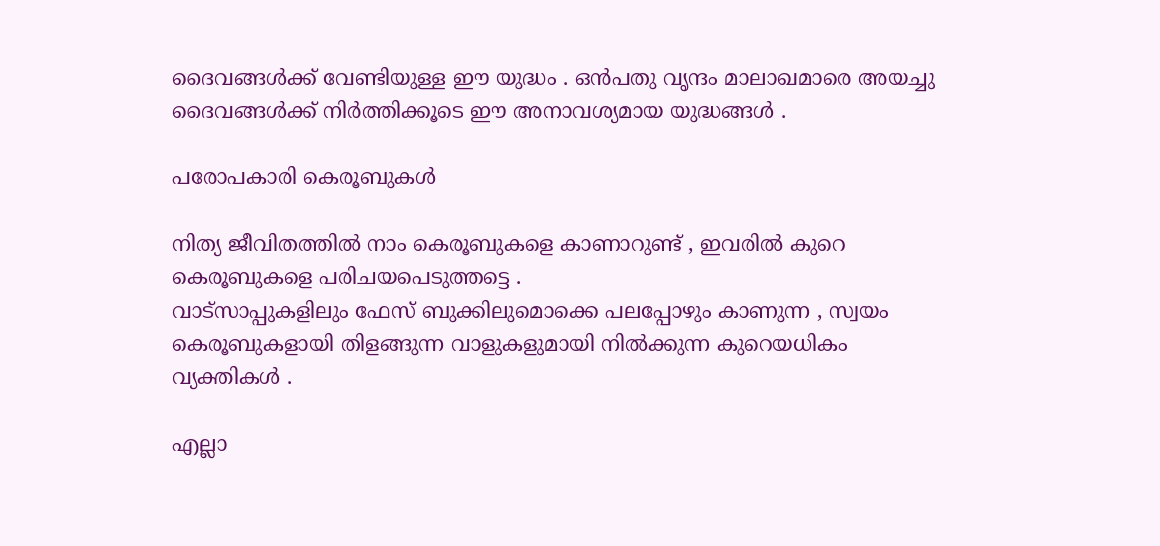ദൈവങ്ങൾക്ക് വേണ്ടിയുള്ള ഈ യുദ്ധം . ഒൻപതു വൃന്ദം മാലാഖമാരെ അയച്ചു ദൈവങ്ങൾക്ക് നിർത്തിക്കൂടെ ഈ അനാവശ്യമായ യുദ്ധങ്ങൾ .

പരോപകാരി കെരൂബുകൾ

നിത്യ ജീവിതത്തിൽ നാം കെരൂബുകളെ കാണാറുണ്ട് , ഇവരിൽ കുറെ കെരൂബുകളെ പരിചയപെടുത്തട്ടെ .
വാട്സാപ്പുകളിലും ഫേസ് ബുക്കിലുമൊക്കെ പലപ്പോഴും കാണുന്ന , സ്വയം കെരൂബുകളായി തിളങ്ങുന്ന വാളുകളുമായി നിൽക്കുന്ന കുറെയധികം
വ്യക്തികൾ .

എല്ലാ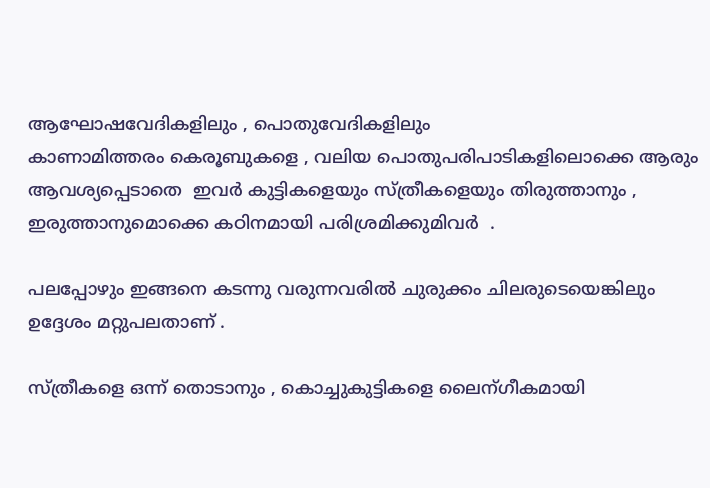ആഘോഷവേദികളിലും , പൊതുവേദികളിലും
കാണാമിത്തരം കെരൂബുകളെ , വലിയ പൊതുപരിപാടികളിലൊക്കെ ആരും ആവശ്യപ്പെടാതെ  ഇവർ കുട്ടികളെയും സ്ത്രീകളെയും തിരുത്താനും , ഇരുത്താനുമൊക്കെ കഠിനമായി പരിശ്രമിക്കുമിവർ  .

പലപ്പോഴും ഇങ്ങനെ കടന്നു വരുന്നവരിൽ ചുരുക്കം ചിലരുടെയെങ്കിലും  ഉദ്ദേശം മറ്റുപലതാണ് .

സ്ത്രീകളെ ഒന്ന് തൊടാനും , കൊച്ചുകുട്ടികളെ ലൈന്ഗീകമായി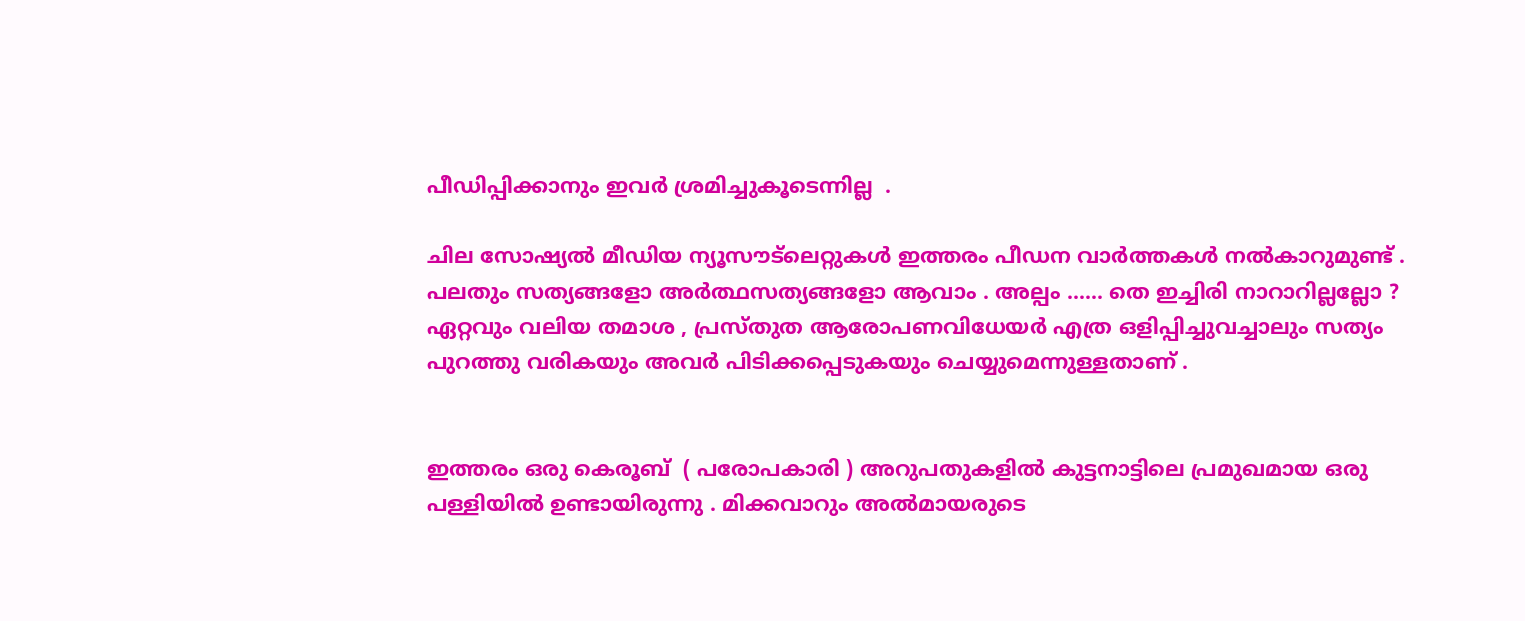പീഡിപ്പിക്കാനും ഇവർ ശ്രമിച്ചുകൂടെന്നില്ല  .

ചില സോഷ്യൽ മീഡിയ ന്യൂസൗട്ലെറ്റുകൾ ഇത്തരം പീഡന വാർത്തകൾ നൽകാറുമുണ്ട് . പലതും സത്യങ്ങളോ അർത്ഥസത്യങ്ങളോ ആവാം . അല്പം ...... തെ ഇച്ചിരി നാറാറില്ലല്ലോ ?  ഏറ്റവും വലിയ തമാശ , പ്രസ്തുത ആരോപണവിധേയർ എത്ര ഒളിപ്പിച്ചുവച്ചാലും സത്യം പുറത്തു വരികയും അവർ പിടിക്കപ്പെടുകയും ചെയ്യുമെന്നുള്ളതാണ് .


ഇത്തരം ഒരു കെരൂബ്  ( പരോപകാരി ) അറുപതുകളിൽ കുട്ടനാട്ടിലെ പ്രമുഖമായ ഒരു പള്ളിയിൽ ഉണ്ടായിരുന്നു . മിക്കവാറും അൽമായരുടെ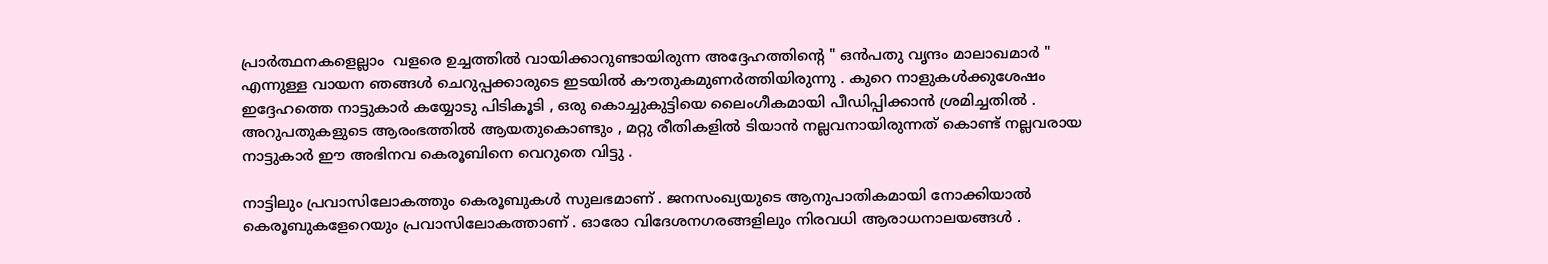പ്രാർത്ഥനകളെല്ലാം  വളരെ ഉച്ചത്തിൽ വായിക്കാറുണ്ടായിരുന്ന അദ്ദേഹത്തിന്റെ " ഒൻപതു വൃന്ദം മാലാഖമാർ " എന്നുള്ള വായന ഞങ്ങൾ ചെറുപ്പക്കാരുടെ ഇടയിൽ കൗതുകമുണർത്തിയിരുന്നു . കുറെ നാളുകൾക്കുശേഷം ഇദ്ദേഹത്തെ നാട്ടുകാർ കയ്യോടു പിടികൂടി , ഒരു കൊച്ചുകുട്ടിയെ ലൈംഗീകമായി പീഡിപ്പിക്കാൻ ശ്രമിച്ചതിൽ . അറുപതുകളുടെ ആരംഭത്തിൽ ആയതുകൊണ്ടും , മറ്റു രീതികളിൽ ടിയാൻ നല്ലവനായിരുന്നത് കൊണ്ട് നല്ലവരായ നാട്ടുകാർ ഈ അഭിനവ കെരൂബിനെ വെറുതെ വിട്ടു .

നാട്ടിലും പ്രവാസിലോകത്തും കെരൂബുകൾ സുലഭമാണ് . ജനസംഖ്യയുടെ ആനുപാതികമായി നോക്കിയാൽ കെരൂബുകളേറെയും പ്രവാസിലോകത്താണ് . ഓരോ വിദേശനഗരങ്ങളിലും നിരവധി ആരാധനാലയങ്ങൾ .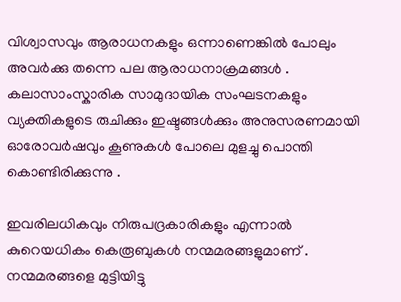വിശ്വാസവും ആരാധനകളും ഒന്നാണെങ്കിൽ പോലും അവർക്കു തന്നെ പല ആരാധനാക്രമങ്ങൾ .
കലാസാംസ്കാരിക സാമുദായിക സംഘടനകളും വ്യക്തികളുടെ രുചിക്കും ഇഷ്ടങ്ങൾക്കും അനുസരണമായി ഓരോവർഷവും കൂണുകൾ പോലെ മുളച്ചു പൊന്തി കൊണ്ടിരിക്കുന്നു .

ഇവരിലധികവും നിരുപദ്രകാരികളും എന്നാൽ കുറെയധികം കെരൂബുകൾ നന്മമരങ്ങളുമാണ് .
നന്മമരങ്ങളെ മുട്ടിയിട്ടു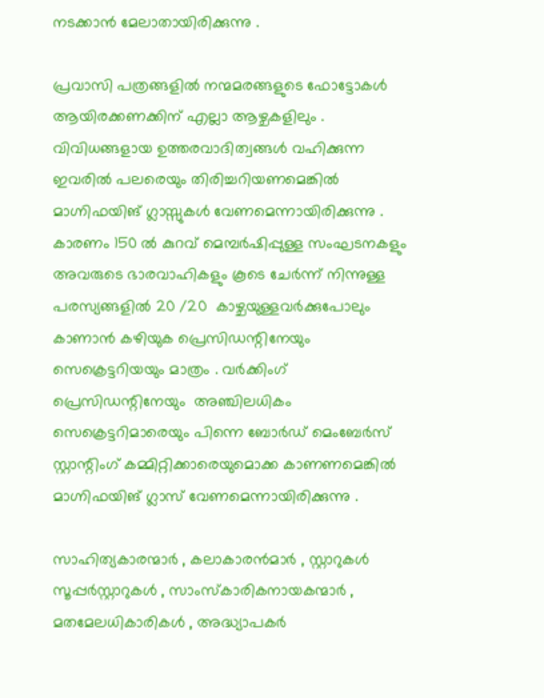നടക്കാൻ മേലാതായിരിക്കുന്നു .

പ്രവാസി പത്രങ്ങളിൽ നന്മമരങ്ങളുടെ ഫോട്ടോകൾ ആയിരക്കണക്കിന് എല്ലാ ആഴ്ചകളിലും . വിവിധങ്ങളായ ഉത്തരവാദിത്വങ്ങൾ വഹിക്കുന്ന ഇവരിൽ പലരെയും തിരിച്ചറിയണമെങ്കിൽ മാഗ്നിഫയിങ് ഗ്ലാസ്സുകൾ വേണമെന്നായിരിക്കുന്നു . കാരണം 150 ൽ കുറവ് മെമ്പർഷിപ്പുള്ള സംഘടനകളും അവരുടെ ഭാരവാഹികളും കൂടെ ചേർന്ന് നിന്നുള്ള പരസ്യങ്ങളിൽ 20 /20  കാഴ്ചയുള്ളവർക്കുപോലും കാണാൻ കഴിയുക പ്രെസിഡന്റിനേയും സെക്രെട്ടറിയയും മാത്രം . വർക്കിംഗ് പ്രെസിഡന്റിനേയും  അഞ്ചിലധികം സെക്രെട്ടറിമാരെയും പിന്നെ ബോർഡ് മെംബേർസ് സ്റ്റാന്റിംഗ് കമ്മിറ്റിക്കാരെയുമൊക്ക കാണണമെങ്കിൽ മാഗ്നിഫയിങ് ഗ്ലാസ് വേണമെന്നായിരിക്കുന്നു .

സാഹിത്യകാരന്മാർ , കലാകാരൻമാർ , സ്റ്റാറുകൾ സൂപ്പർസ്റ്റാറുകൾ , സാംസ്കാരികനായകന്മാർ , മതമേലധികാരികൾ , അദ്ധ്യാപകർ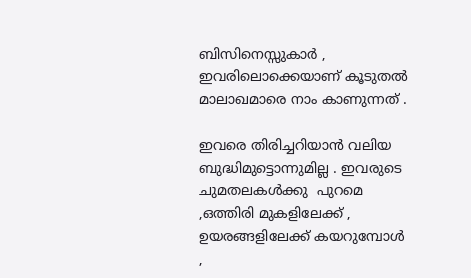ബിസിനെസ്സുകാർ , ഇവരിലൊക്കെയാണ് കൂടുതൽ മാലാഖമാരെ നാം കാണുന്നത് .

ഇവരെ തിരിച്ചറിയാൻ വലിയ ബുദ്ധിമുട്ടൊന്നുമില്ല . ഇവരുടെ ചുമതലകൾക്കു  പുറമെ ,ഒത്തിരി മുകളിലേക്ക് , ഉയരങ്ങളിലേക്ക് കയറുമ്പോൾ ,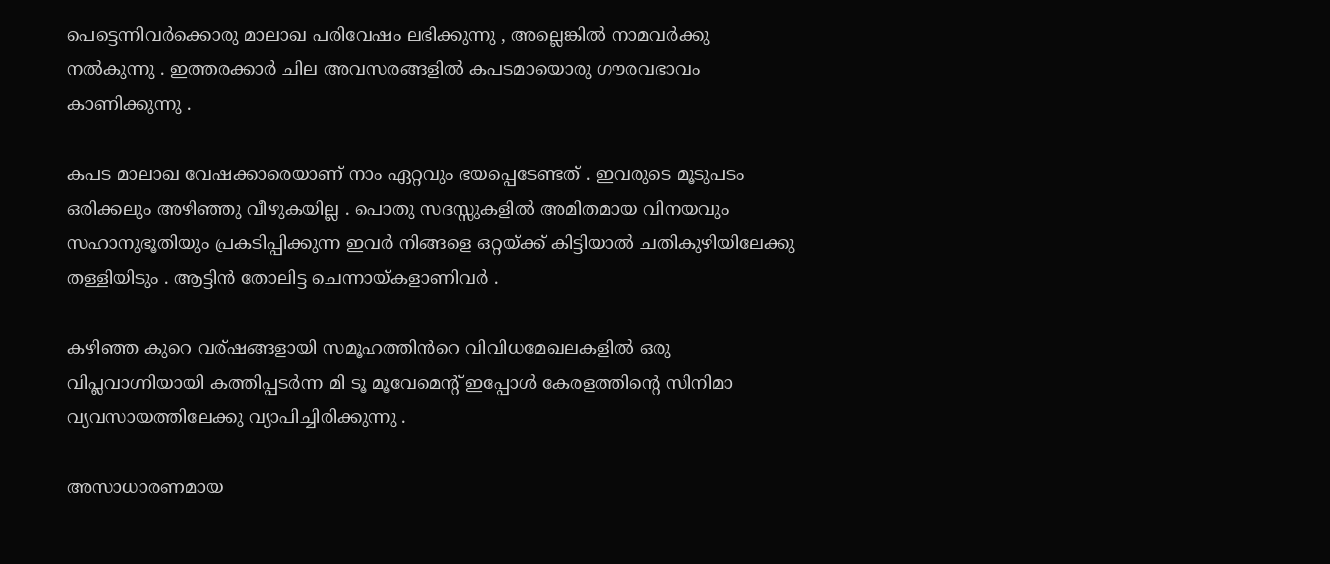പെട്ടെന്നിവർക്കൊരു മാലാഖ പരിവേഷം ലഭിക്കുന്നു , അല്ലെങ്കിൽ നാമവർക്കു നൽകുന്നു . ഇത്തരക്കാർ ചില അവസരങ്ങളിൽ കപടമായൊരു ഗൗരവഭാവം കാണിക്കുന്നു .

കപട മാലാഖ വേഷക്കാരെയാണ് നാം ഏറ്റവും ഭയപ്പെടേണ്ടത് . ഇവരുടെ മൂടുപടം ഒരിക്കലും അഴിഞ്ഞു വീഴുകയില്ല . പൊതു സദസ്സുകളിൽ അമിതമായ വിനയവും സഹാനുഭൂതിയും പ്രകടിപ്പിക്കുന്ന ഇവർ നിങ്ങളെ ഒറ്റയ്ക്ക് കിട്ടിയാൽ ചതികുഴിയിലേക്കു തള്ളിയിടും . ആട്ടിൻ തോലിട്ട ചെന്നായ്കളാണിവർ .

കഴിഞ്ഞ കുറെ വര്ഷങ്ങളായി സമൂഹത്തിൻറെ വിവിധമേഖലകളിൽ ഒരു വിപ്ലവാഗ്നിയായി കത്തിപ്പടർന്ന മി ടൂ മൂവേമെന്റ് ഇപ്പോൾ കേരളത്തിന്റെ സിനിമാ വ്യവസായത്തിലേക്കു വ്യാപിച്ചിരിക്കുന്നു .

അസാധാരണമായ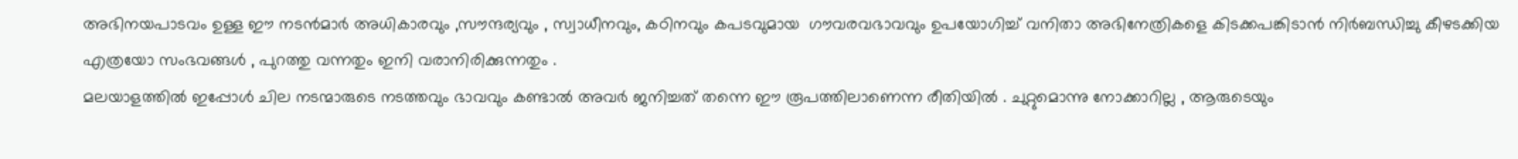അഭിനയപാടവം ഉള്ള ഈ നടൻമാർ അധികാരവും ,സൗന്ദര്യവും , സ്വാധീനവും, കഠിനവും കപടവുമായ  ഗൗവരവഭാവവും ഉപയോഗിച്ച് വനിതാ അഭിനേത്രികളെ കിടക്കപങ്കിടാൻ നിർബന്ധിച്ചു കീഴടക്കിയ എത്രയോ സംഭവങ്ങൾ , പുറത്തു വന്നതും ഇനി വരാനിരിക്കുന്നതും .
മലയാളത്തിൽ ഇപ്പോൾ ചില നടന്മാരുടെ നടത്തവും ഭാവവും കണ്ടാൽ അവർ ജനിച്ചത് തന്നെ ഈ രൂപത്തിലാണെന്ന രീതിയിൽ . ചുറ്റുമൊന്നു നോക്കാറില്ല , ആരുടെയും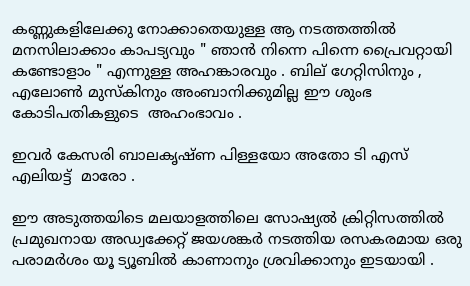കണ്ണുകളിലേക്കു നോക്കാതെയുള്ള ആ നടത്തത്തിൽ മനസിലാക്കാം കാപട്യവും " ഞാൻ നിന്നെ പിന്നെ പ്രൈവറ്റായി കണ്ടോളാം " എന്നുള്ള അഹങ്കാരവും . ബില് ഗേറ്റിസിനും , എലോൺ മുസ്‌കിനും അംബാനിക്കുമില്ല ഈ ശുംഭ കോടിപതികളുടെ  അഹംഭാവം .

ഇവർ കേസരി ബാലകൃഷ്ണ പിള്ളയോ അതോ ടി എസ് എലിയട്ട്  മാരോ .

ഈ അടുത്തയിടെ മലയാളത്തിലെ സോഷ്യൽ ക്രിറ്റിസത്തിൽ പ്രമുഖനായ അഡ്വക്കേറ്റ് ജയശങ്കർ നടത്തിയ രസകരമായ ഒരു പരാമർശം യൂ ട്യൂബിൽ കാണാനും ശ്രവിക്കാനും ഇടയായി .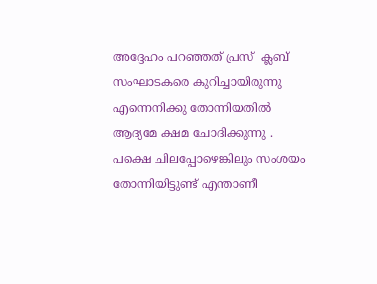അദ്ദേഹം പറഞ്ഞത് പ്രസ്  ക്ലബ് സംഘാടകരെ കുറിച്ചായിരുന്നു എന്നെനിക്കു തോന്നിയതിൽ ആദ്യമേ ക്ഷമ ചോദിക്കുന്നു .
പക്ഷെ ചിലപ്പോഴെങ്കിലും സംശയം തോന്നിയിട്ടുണ്ട് എന്താണീ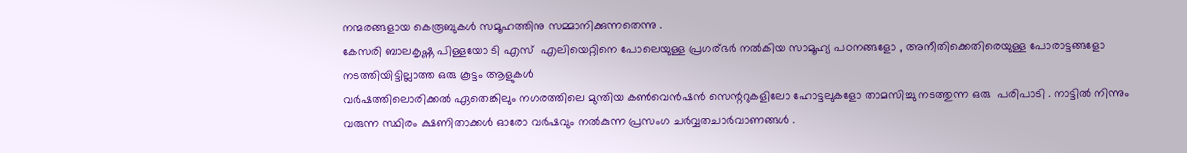നന്മരങ്ങളായ കെരൂബുകൾ സമൂഹത്തിനു സമ്മാനിക്കുന്നതെന്നു .
കേസരി ബാലകൃഷ്ണ പിള്ളയോ ടി എസ്  എലിയെറ്റിനെ പോലെയുള്ള പ്രഗര്ഭർ നൽകിയ സാമൂഹ്യ പഠനങ്ങളോ , അനീതിക്കെതിരെയുള്ള പോരാട്ടങ്ങളോ നടത്തിയിട്ടില്ലാത്ത ഒരു കൂട്ടം ആളുകൾ
വർഷത്തിലൊരിക്കൽ ഏതെങ്കിലും നഗരത്തിലെ മുന്തിയ കൺവെൻഷൻ സെന്ററുകളിലോ ഹോട്ടലുകളോ താമസിച്ചു നടത്തുന്ന ഒരു  പരിപാടി . നാട്ടിൽ നിന്നും വരുന്ന സ്ഥിരം ക്ഷണിതാക്കൾ ഓരോ വർഷവും നൽകുന്ന പ്രസംഗ ചർവ്വതചാർവാണങ്ങൾ .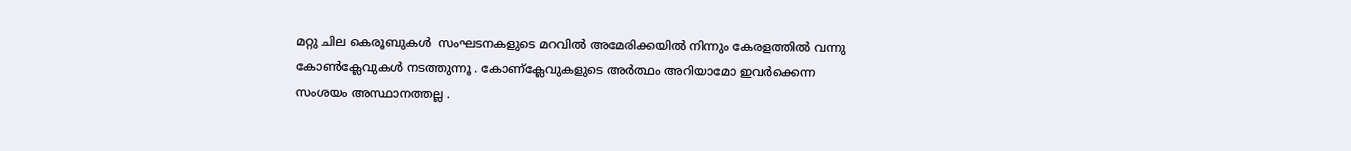മറ്റു ചില കെരൂബുകൾ  സംഘടനകളുടെ മറവിൽ അമേരിക്കയിൽ നിന്നും കേരളത്തിൽ വന്നു കോൺക്ലേവുകൾ നടത്തുന്നൂ . കോണ്ക്ലേവുകളുടെ അർത്ഥം അറിയാമോ ഇവർക്കെന്ന സംശയം അസ്ഥാനത്തല്ല .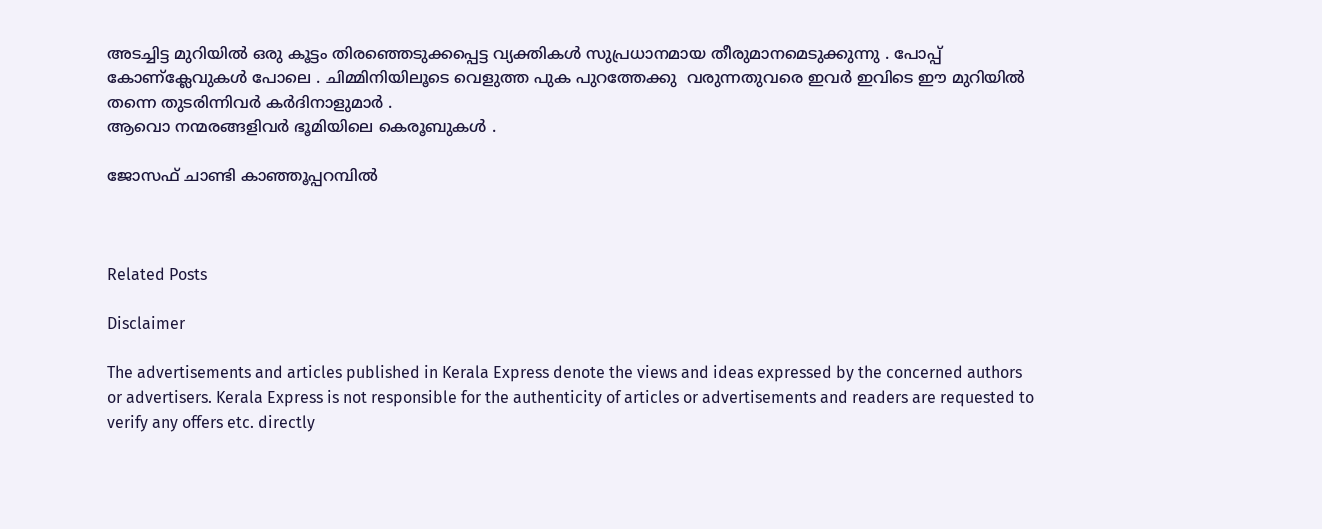അടച്ചിട്ട മുറിയിൽ ഒരു കൂട്ടം തിരഞ്ഞെടുക്കപ്പെട്ട വ്യക്തികൾ സുപ്രധാനമായ തീരുമാനമെടുക്കുന്നു . പോപ്പ്‌ കോണ്ക്ലേവുകൾ പോലെ . ചിമ്മിനിയിലൂടെ വെളുത്ത പുക പുറത്തേക്കു  വരുന്നതുവരെ ഇവർ ഇവിടെ ഈ മുറിയിൽ തന്നെ തുടരിന്നിവർ കർദിനാളുമാർ .
ആവൊ നന്മരങ്ങളിവർ ഭൂമിയിലെ കെരൂബുകൾ .

ജോസഫ് ചാണ്ടി കാഞ്ഞൂപ്പറമ്പിൽ



Related Posts

Disclaimer

The advertisements and articles published in Kerala Express denote the views and ideas expressed by the concerned authors or advertisers. Kerala Express is not responsible for the authenticity of articles or advertisements and readers are requested to verify any offers etc. directly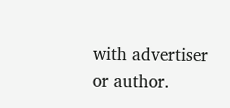with advertiser or author.